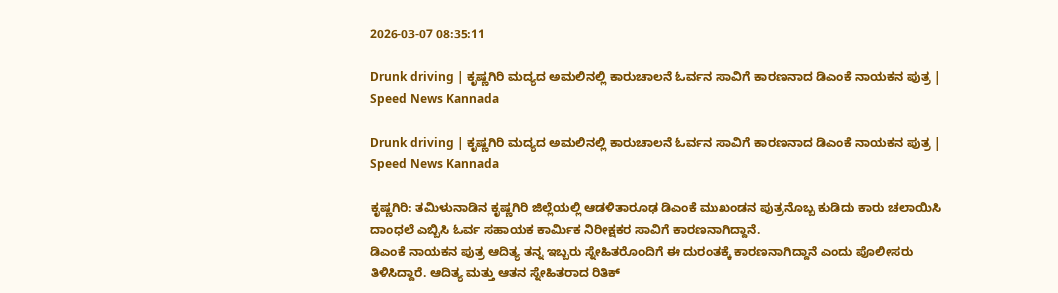2026-03-07 08:35:11

Drunk driving | ಕೃಷ್ಣಗಿರಿ ಮದ್ಯದ ಅಮಲಿನಲ್ಲಿ ಕಾರುಚಾಲನೆ ಓರ್ವನ ಸಾವಿಗೆ ಕಾರಣನಾದ ಡಿಎಂಕೆ ನಾಯಕನ ಪುತ್ರ | Speed News Kannada

Drunk driving | ಕೃಷ್ಣಗಿರಿ ಮದ್ಯದ ಅಮಲಿನಲ್ಲಿ ಕಾರುಚಾಲನೆ ಓರ್ವನ ಸಾವಿಗೆ ಕಾರಣನಾದ ಡಿಎಂಕೆ ನಾಯಕನ ಪುತ್ರ | Speed News Kannada

ಕೃಷ್ಣಗಿರಿ: ತಮಿಳುನಾಡಿನ ಕೃಷ್ಣಗಿರಿ ಜಿಲ್ಲೆಯಲ್ಲಿ ಆಡಳಿತಾರೂಢ ಡಿಎಂಕೆ ಮುಖಂಡನ ಪುತ್ರನೊಬ್ಬ ಕುಡಿದು ಕಾರು ಚಲಾಯಿಸಿ ದಾಂಧಲೆ ಎಬ್ಬಿಸಿ ಓರ್ವ ಸಹಾಯಕ ಕಾರ್ಮಿಕ ನಿರೀಕ್ಷಕರ ಸಾವಿಗೆ ಕಾರಣನಾಗಿದ್ದಾನೆ.
ಡಿಎಂಕೆ ನಾಯಕನ ಪುತ್ರ ಆದಿತ್ಯ ತನ್ನ ಇಬ್ಬರು ಸ್ನೇಹಿತರೊಂದಿಗೆ ಈ ದುರಂತಕ್ಕೆ ಕಾರಣನಾಗಿದ್ದಾನೆ ಎಂದು ಪೊಲೀಸರು ತಿಳಿಸಿದ್ದಾರೆ. ಆದಿತ್ಯ ಮತ್ತು ಆತನ ಸ್ನೇಹಿತರಾದ ರಿತಿಕ್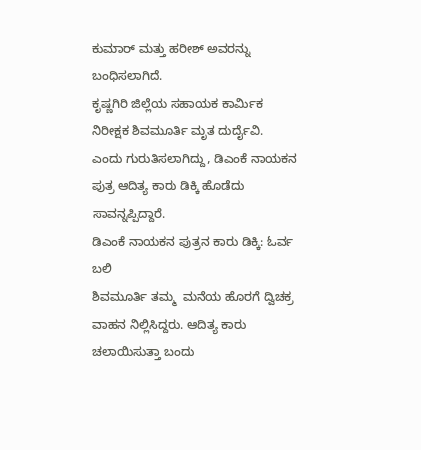ಕುಮಾರ್ ಮತ್ತು ಹರೀಶ್ ಅವರನ್ನು ಬಂಧಿಸಲಾಗಿದೆ.
ಕೃಷ್ಣಗಿರಿ ಜಿಲ್ಲೆಯ ಸಹಾಯಕ ಕಾರ್ಮಿಕ ನಿರೀಕ್ಷಕ ಶಿವಮೂರ್ತಿ ಮೃತ ದುರ್ದೈವಿ.
ಎಂದು ಗುರುತಿಸಲಾಗಿದ್ದು, ಡಿಎಂಕೆ ನಾಯಕನ ಪುತ್ರ ಆದಿತ್ಯ ಕಾರು ಡಿಕ್ಕಿ ಹೊಡೆದು ಸಾವನ್ನಪ್ಪಿದ್ದಾರೆ.
ಡಿಎಂಕೆ ನಾಯಕನ ಪುತ್ರನ ಕಾರು ಡಿಕ್ಕಿ: ಓರ್ವ ಬಲಿ
ಶಿವಮೂರ್ತಿ ತಮ್ಮ  ಮನೆಯ ಹೊರಗೆ ದ್ವಿಚಕ್ರ ವಾಹನ ನಿಲ್ಲಿಸಿದ್ದರು. ಆದಿತ್ಯ ಕಾರು ಚಲಾಯಿಸುತ್ತಾ ಬಂದು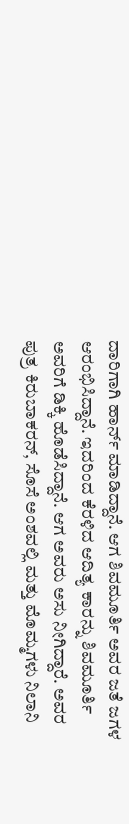ದಾರಿಗಾಗಿ ಹಾರ್ನ್ ಮಾಡಿದ್ದಾನೆ. ಆಗ ಶಿವಮೂರ್ತಿ ಅವರ ಜತೆ ಜಗಳ ಆರಂಭಿಸಿದ್ದಾನೆ. ಇದರಿಂದ ಕೆರಳಿದ ಆದಿತ್ಯ ಕಾರನ್ನು ಶಿವಮೂರ್ತಿ ಅವರಿಗೆ ಡಿಕ್ಕಿ ಹೊಡೆಸಿದ್ದಾನೆ. ಆಗ ಅವರು ಅಸು ನೀಗಿದ್ದಾರೆ. ಅವರ ಪುತ್ರ ಕಿರುಬಾಕರನ್, ಸೊಸೆ ಅಂಶವಲ್ಲಿ ಮತ್ತು ಮೊಮ್ಮಗಳು ನಿಲಾನಿ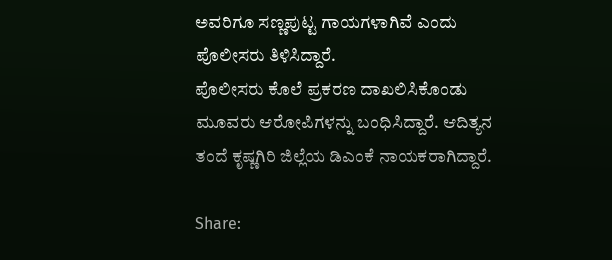ಅವರಿಗೂ ಸಣ್ಣಪುಟ್ಟ ಗಾಯಗಳಾಗಿವೆ ಎಂದು ಪೊಲೀಸರು ತಿಳಿಸಿದ್ದಾರೆ.
ಪೊಲೀಸರು ಕೊಲೆ ಪ್ರಕರಣ ದಾಖಲಿಸಿಕೊಂಡು ಮೂವರು ಆರೋಪಿಗಳನ್ನು ಬಂಧಿಸಿದ್ದಾರೆ. ಆದಿತ್ಯನ ತಂದೆ ಕೃಷ್ಣಗಿರಿ ಜಿಲ್ಲೆಯ ಡಿಎಂಕೆ ನಾಯಕರಾಗಿದ್ದಾರೆ.

Share: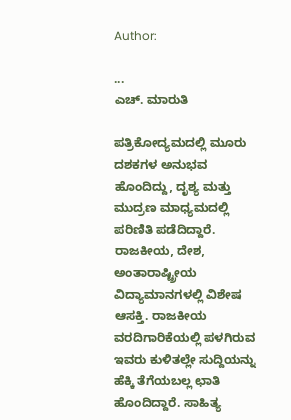Author:

...
ಎಚ್‌. ಮಾರುತಿ

ಪತ್ರಿಕೋದ್ಯಮದಲ್ಲಿ ಮೂರು ದಶಕಗಳ ಅನುಭವ ಹೊಂದಿದ್ದು, ದೃಶ್ಯ ಮತ್ತು ಮುದ್ರಣ ಮಾಧ್ಯಮದಲ್ಲಿ ಪರಿಣಿತಿ ಪಡೆದಿದ್ದಾರೆ. ರಾಜಕೀಯ, ದೇಶ, ಅಂತಾರಾಷ್ಟ್ರೀಯ ವಿದ್ಯಾಮಾನಗಳಲ್ಲಿ ವಿಶೇಷ ಆಸಕ್ತಿ. ರಾಜಕೀಯ ವರದಿಗಾರಿಕೆಯಲ್ಲಿ ಪಳಗಿರುವ ಇವರು ಕುಳಿತಲ್ಲೇ ಸುದ್ದಿಯನ್ನು ಹೆಕ್ಕಿ ತೆಗೆಯಬಲ್ಲ ಛಾತಿ ಹೊಂದಿದ್ದಾರೆ. ಸಾಹಿತ್ಯ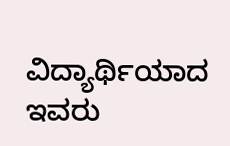ವಿದ್ಯಾರ್ಥಿಯಾದ ಇವರು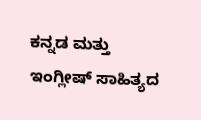ಕನ್ನಡ ಮತ್ತು ಇಂಗ್ಲೀಷ್‌ ಸಾಹಿತ್ಯದ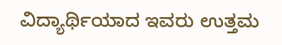ವಿದ್ಯಾರ್ಥಿಯಾದ ಇವರು ಉತ್ತಮ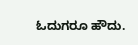ಓದುಗರೂ ಹೌದು.